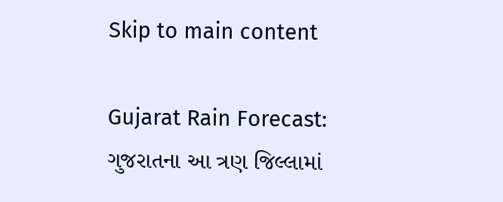Skip to main content

Gujarat Rain Forecast: ગુજરાતના આ ત્રણ જિલ્લામાં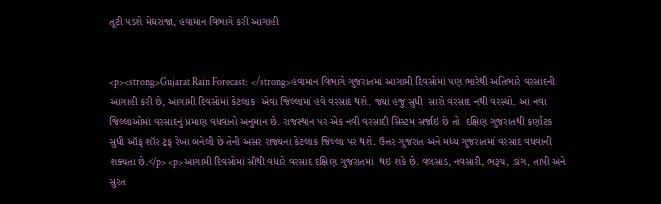તૂટી પડશે મેઘરાજા, હવામાન વિભાગે કરી આગાહી


<p><strong>Gujarat Rain Forecast:  </strong>હવામાન વિભાગે ગુજરાતમાં આગામી દિવસોમાં પણ ભારેથી અતિભારે વરસાદની આગાહી કરી છે, આગામી દિવસોમાં કેટલાક  એવા જિલ્લામાં હવે વરસાદ થશે. જ્યાં હજુ સુધી  સારો વરસાદ નથી વરસ્યો. આ નવા જિલ્લાઓમાં વરસાદનું પ્રમાણ વધવાનો અનુમાન છે. રાજસ્થાન પર એક નવી વરસાદી સિસ્ટમ સર્જાઇ છે તો  દક્ષિણ ગુજરાતથી કર્ણાટક સુધી ઑફ શૉર ટ્રફ રેખા બનેલી છે તેની અસર રાજ્યના કેટલાક જિલ્લા પર થશે. ઉત્તર ગુજરાત અને મધ્ય ગુજરાતમાં વરસાદ વધવાની શક્યતા છે.</p> <p>આગામી દિવસોમાં સૌથી વધારે વરસાદ દક્ષિણ ગુજરાતમાં  થઇ શકે છે. વલસાડ, નવસારી, ભરૂચ, ડાંગ, તાપી અને સુરત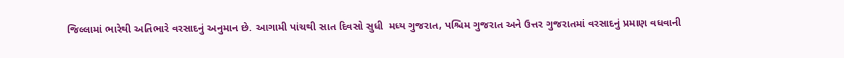જિલ્લામાં ભારેથી અતિભારે વરસાદનું અનુમાન છે. આગામી પાંચથી સાત દિવસો સુધી  મધ્ય ગુજરાત, પશ્ચિમ ગુજરાત અને ઉત્તર ગુજરાતમાં વરસાદનું પ્રમાણ વધવાની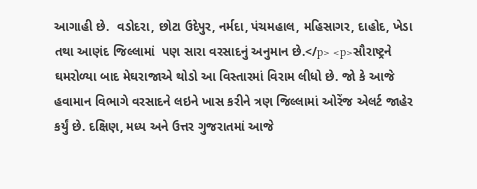આગાહી છે.  વડોદરા, છોટા ઉદેપુર, નર્મદા, પંચમહાલ, મહિસાગર, દાહોદ, ખેડા તથા આણંદ જિલ્લામાં  પણ સારા વરસાદનું અનુમાન છે.</p> <p>સૌરાષ્ટ્રને ઘમરોળ્યા બાદ મેઘરાજાએ થોડો આ વિસ્તારમાં વિરામ લીધો છે. જો કે આજે હવામાન વિભાગે વરસાદને લઇને ખાસ કરીને ત્રણ જિલ્લામાં ઓરેંજ એલર્ટ જાહેર કર્યું છે. દક્ષિણ, મધ્ય અને ઉત્તર ગુજરાતમાં આજે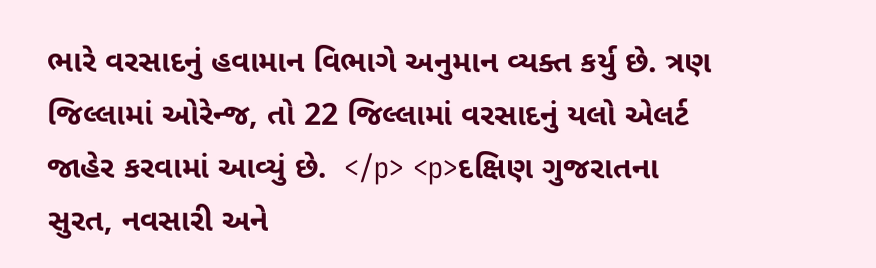ભારે વરસાદનું હવામાન વિભાગે અનુમાન વ્યક્ત કર્યુ છે. ત્રણ જિલ્લામાં ઓરેન્જ, તો 22 જિલ્લામાં વરસાદનું યલો એલર્ટ જાહેર કરવામાં આવ્યું છે.  </p> <p>દક્ષિણ ગુજરાતના સુરત, નવસારી અને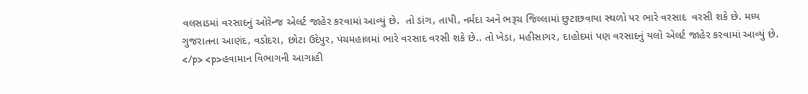વલસાડમાં વરસાદનું ઓરેન્જ એલર્ટ જાહેર કરવામાં આવ્યું છે.  તો ડાંગ, તાપી, નર્મદા અને ભરૂચ જિલ્લામાં છુટાછવાયા સ્થળો પર ભારે વરસાદ  વરસી શકે છે. મધ્ય ગુજરાતના આણંદ, વડોદરા, છોટા ઉદેપુર, પંચમહાલમાં ભારે વરસાદ વરસી શકે છે.. તો ખેડા, મહીસાગર, દાહોદમાં પણ વરસાદનું યલો એલર્ટ જાહેર કરવામાં આવ્યું છે.  </p> <p>હવામાન વિભાગની આગાહી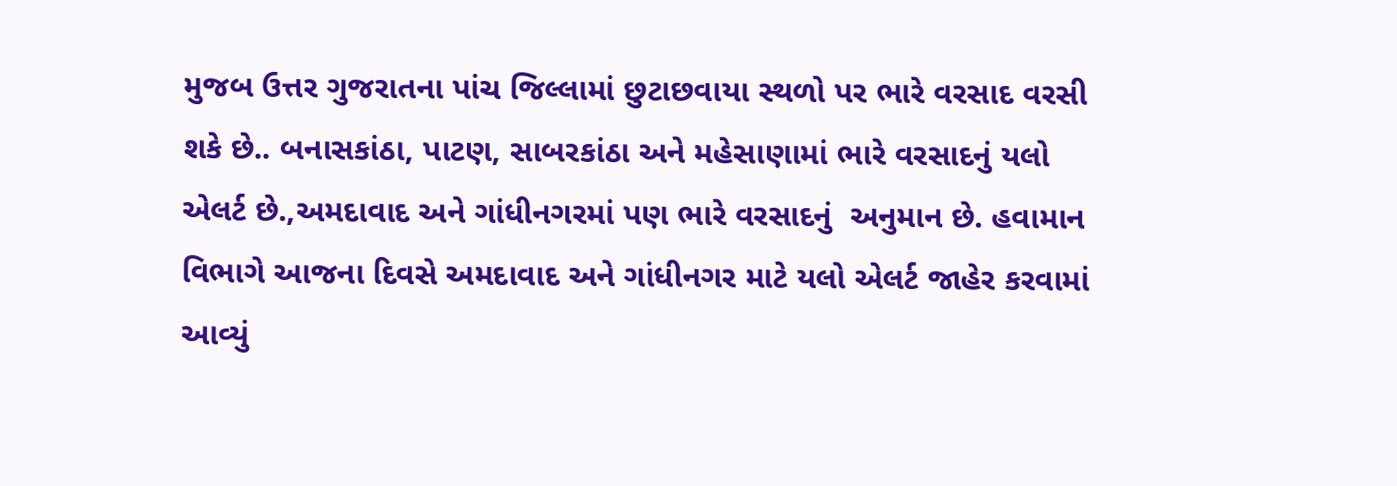મુજબ ઉત્તર ગુજરાતના પાંચ જિલ્લામાં છુટાછવાયા સ્થળો પર ભારે વરસાદ વરસી શકે છે.. બનાસકાંઠા, પાટણ, સાબરકાંઠા અને મહેસાણામાં ભારે વરસાદનું યલો એલર્ટ છે.,અમદાવાદ અને ગાંધીનગરમાં પણ ભારે વરસાદનું  અનુમાન છે. હવામાન વિભાગે આજના દિવસે અમદાવાદ અને ગાંધીનગર માટે યલો એલર્ટ જાહેર કરવામાં આવ્યું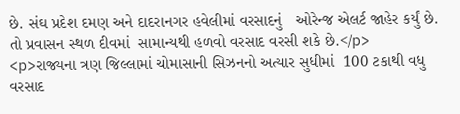છે. સંઘ પ્રદેશ દમણ અને દાદરાનગર હવેલીમાં વરસાદનું   ઓરેન્જ એલર્ટ જાહેર કર્યું છે.  તો પ્રવાસન સ્થળ દીવમાં  સામાન્યથી હળવો વરસાદ વરસી શકે છે.</p> <p>રાજ્યના ત્રણ જિલ્લામાં ચોમાસાની સિઝનનો અત્યાર સુધીમાં  100 ટકાથી વધુ વરસાદ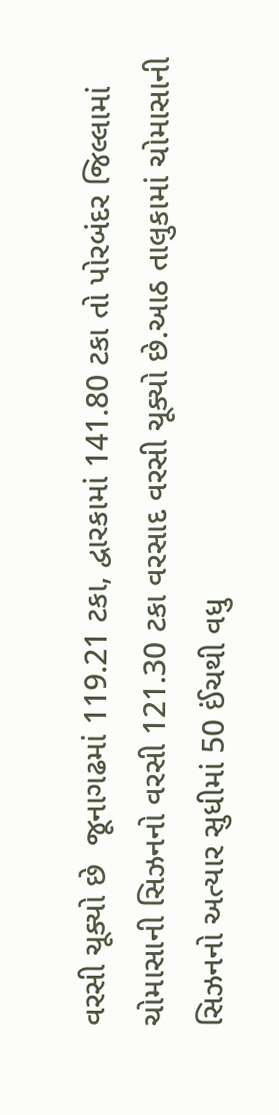વરસી ચૂક્યો છે  જૂનાગઢમાં 119.21 ટકા, દ્વારકામાં 141.80 ટકા તો પોરબંદર જિલ્લામાં ચોમાસાની સિઝનનો વરસી 121.30 ટકા વરસાદ વરસી ચૂક્યો છે.આઠ તાલુકામાં ચોમાસાની સિઝનનો અત્યાર સુધીમાં 50 ઈંચથી વધુ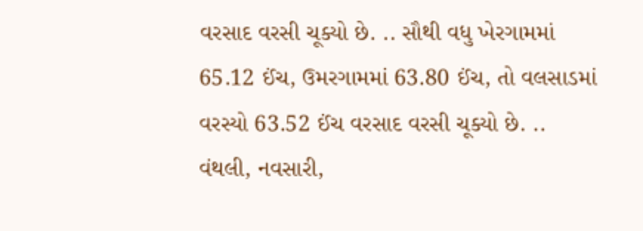વરસાદ વરસી ચૂક્યો છે. .. સૌથી વધુ ખેરગામમાં 65.12 ઈંચ, ઉમરગામમાં 63.80 ઈંચ, તો વલસાડમાં વરસ્યો 63.52 ઈંચ વરસાદ વરસી ચૂક્યો છે. .. વંથલી, નવસારી,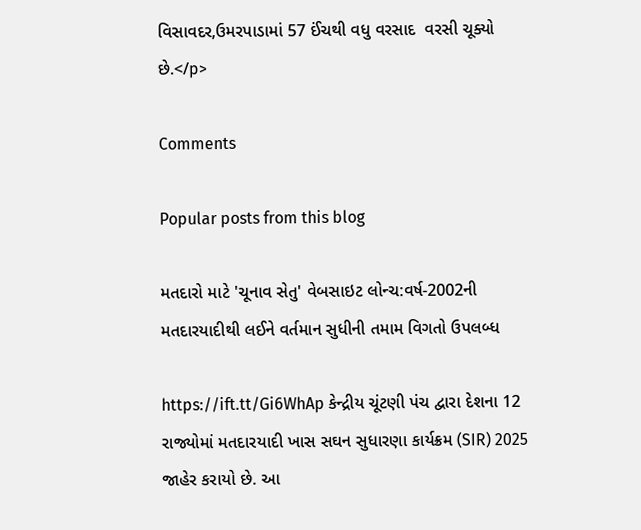વિસાવદર,ઉમરપાડામાં 57 ઈંચથી વધુ વરસાદ  વરસી ચૂક્યો છે.</p>

Comments

Popular posts from this blog

મતદારો માટે 'ચૂનાવ સેતુ' વેબસાઇટ લોન્ચ:વર્ષ-2002ની મતદારયાદીથી લઈને વર્તમાન સુધીની તમામ વિગતો ઉપલબ્ધ

https://ift.tt/Gi6WhAp કેન્દ્રીય ચૂંટણી પંચ દ્વારા દેશના 12 રાજ્યોમાં મતદારયાદી ખાસ સઘન સુધારણા કાર્યક્રમ (SIR) 2025 જાહેર કરાયો છે. આ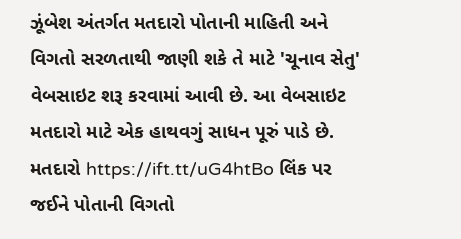ઝૂંબેશ અંતર્ગત મતદારો પોતાની માહિતી અને વિગતો સરળતાથી જાણી શકે તે માટે 'ચૂનાવ સેતુ' વેબસાઇટ શરૂ કરવામાં આવી છે. આ વેબસાઇટ મતદારો માટે એક હાથવગું સાધન પૂરું પાડે છે. મતદારો https://ift.tt/uG4htBo લિંક પર જઈને પોતાની વિગતો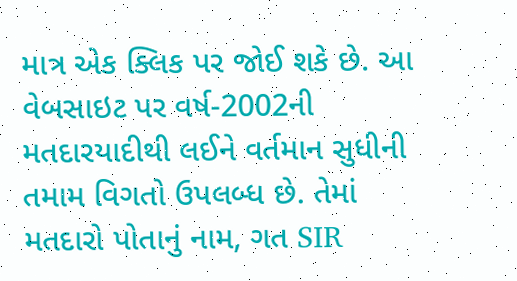માત્ર એક ક્લિક પર જોઈ શકે છે. આ વેબસાઇટ પર વર્ષ-2002ની મતદારયાદીથી લઈને વર્તમાન સુધીની તમામ વિગતો ઉપલબ્ધ છે. તેમાં મતદારો પોતાનું નામ, ગત SIR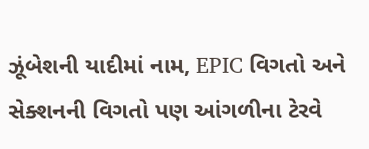ઝૂંબેશની યાદીમાં નામ, EPIC વિગતો અને સેક્શનની વિગતો પણ આંગળીના ટેરવે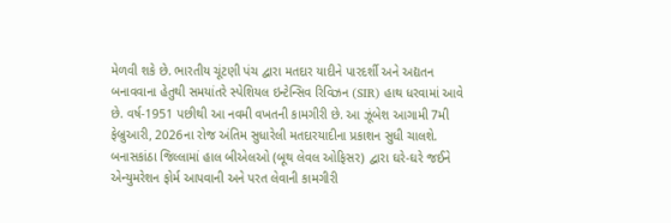મેળવી શકે છે. ભારતીય ચૂંટણી પંચ દ્વારા મતદાર યાદીને પારદર્શી અને અદ્યતન બનાવવાના હેતુથી સમયાંતરે સ્પેશિયલ ઇન્ટેન્સિવ રિવિઝન (SIR) હાથ ધરવામાં આવે છે. વર્ષ-1951 પછીથી આ નવમી વખતની કામગીરી છે. આ ઝૂંબેશ આગામી 7મી ફેબ્રુઆરી, 2026ના રોજ અંતિમ સુધારેલી મતદારયાદીના પ્રકાશન સુધી ચાલશે. બનાસકાંઠા જિલ્લામાં હાલ બીએલઓ (બૂથ લેવલ ઓફિસર) દ્વારા ઘરે-ઘરે જઈને એન્યુમરેશન ફોર્મ આપવાની અને પરત લેવાની કામગીરી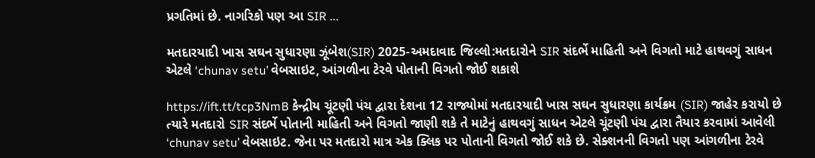પ્રગતિમાં છે. નાગરિકો પણ આ SIR ...

મતદારયાદી ખાસ સઘન સુધારણા ઝૂંબેશ(SIR) 2025-અમદાવાદ જિલ્લો:મતદારોને SIR સંદર્ભે માહિતી અને વિગતો માટે હાથવગું સાધન એટલે ‘chunav setu’ વેબસાઇટ, આંગળીના ટેરવે પોતાની વિગતો જોઈ શકાશે

https://ift.tt/tcp3NmB કેન્દ્રીય ચૂંટણી પંચ દ્વારા દેશના 12 રાજ્યોમાં મતદારયાદી ખાસ સઘન સુધારણા કાર્યક્રમ (SIR) જાહેર કરાયો છે ત્યારે મતદારો SIR સંદર્ભે પોતાની માહિતી અને વિગતો જાણી શકે તે માટેનું હાથવગું સાધન એટલે ચૂંટણી પંચ દ્વારા તૈયાર કરવામાં આવેલી ‘chunav setu’ વેબસાઇટ. જેના પર મતદારો માત્ર એક ક્લિક પર પોતાની વિગતો જોઈ શકે છે. સેક્શનની વિગતો પણ આંગળીના ટેરવે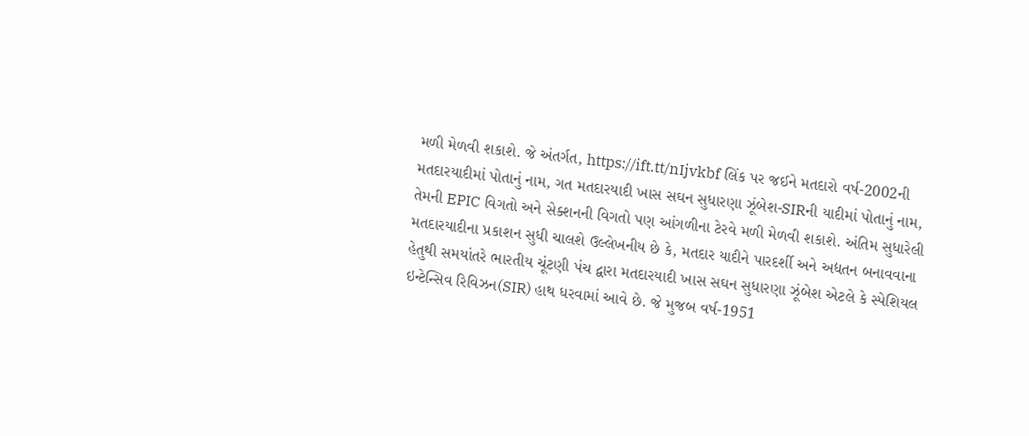મળી મેળવી શકાશે. જે અંતર્ગત, https://ift.tt/nIjvkbf લિંક પર જઈને મતદારો વર્ષ-2002ની મતદારયાદીમાં પોતાનું નામ, ગત મતદારયાદી ખાસ સઘન સુધારણા ઝૂંબેશ-SIRની યાદીમાં પોતાનું નામ, તેમની EPIC વિગતો અને સેક્શનની વિગતો પણ આંગળીના ટેરવે મળી મેળવી શકાશે. અંતિમ સુધારેલી મતદારયાદીના પ્રકાશન સુધી ચાલશે ઉલ્લેખનીય છે કે, મતદાર યાદીને પારદર્શી અને અદ્યતન બનાવવાના હેતુથી સમયાંતરે ભારતીય ચૂંટણી પંચ દ્વારા મતદારયાદી ખાસ સઘન સુધારણા ઝૂંબેશ એટલે કે સ્પેશિયલ ઇન્ટેન્સિવ રિવિઝન(SIR) હાથ ધરવામાં આવે છે. જે મુજબ વર્ષ-1951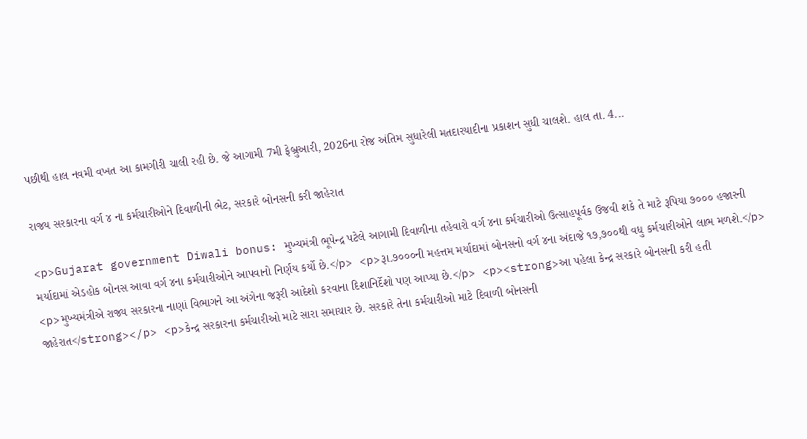પછીથી હાલ નવમી વખત આ કામગીરી ચાલી રહી છે. જે આગામી 7મી ફેબ્રુઆરી, 2026ના રોજ અંતિમ સુધારેલી મતદારયાદીના પ્રકાશન સુધી ચાલશે. હાલ તા. 4...

રાજય સરકારના વર્ગ ૪ ના કર્મચારીઓને દિવાળીની ભેટ, સરકારે બોનસની કરી જાહેરાત

<p>Gujarat government Diwali bonus: મુખ્યમંત્રી ભૂપેન્દ્ર પટેલે આગામી દિવાળીના તહેવારો વર્ગ ૪ના કર્મચારીઓ ઉત્‍સાહપૂર્વક ઉજવી શકે તે માટે રૂપિયા ૭૦૦૦ હજારની મર્યાદામાં એડહોક બોનસ આવા વર્ગ ૪ના કર્મચારીઓને આપવાનો નિર્ણય કર્યો છે.</p> <p>રૂા.૭૦૦૦ની મહત્તમ મર્યાદામાં બોનસનો વર્ગ ૪ના અંદાજે ૧૭,૭૦૦થી વધુ કર્મચારીઓને લાભ મળશે.</p> <p>મુખ્યમંત્રીએ રાજ્ય સરકારના નાણાં વિભાગને આ અંગેના જરૂરી આદેશો કરવાના દિશાનિર્દેશો પણ આપ્યા છે.</p> <p><strong>આ પહેલા કેન્દ્ર સરકારે બોનસની કરી હતી જાહેરાત</strong></p> <p>કેન્દ્ર સરકારના કર્મચારીઓ માટે સારા સમાચાર છે. સરકારે તેના કર્મચારીઓ માટે દિવાળી બોનસની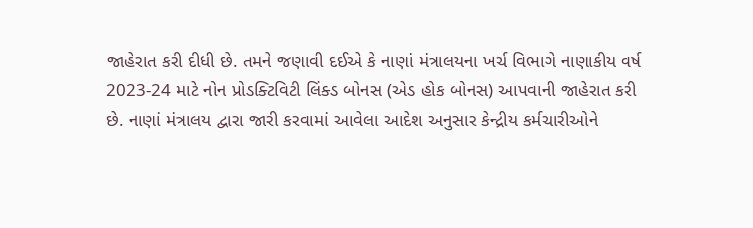જાહેરાત કરી દીધી છે. તમને જણાવી દઈએ કે નાણાં મંત્રાલયના ખર્ચ વિભાગે નાણાકીય વર્ષ 2023-24 માટે નોન પ્રોડક્ટિવિટી લિંક્ડ બોનસ (એડ હોક બોનસ) આપવાની જાહેરાત કરી છે. નાણાં મંત્રાલય દ્વારા જારી કરવામાં આવેલા આદેશ અનુસાર કેન્દ્રીય કર્મચારીઓને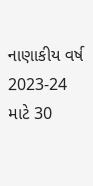નાણાકીય વર્ષ 2023-24 માટે 30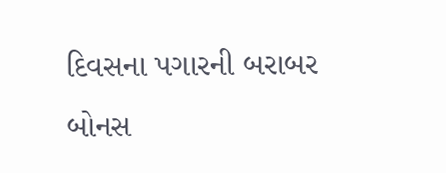દિવસના પગારની બરાબર બોનસ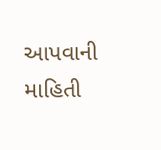આપવાની માહિતી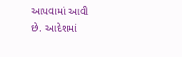આપવામાં આવી છે. આદેશમાં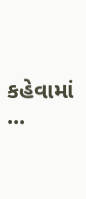કહેવામાં ...